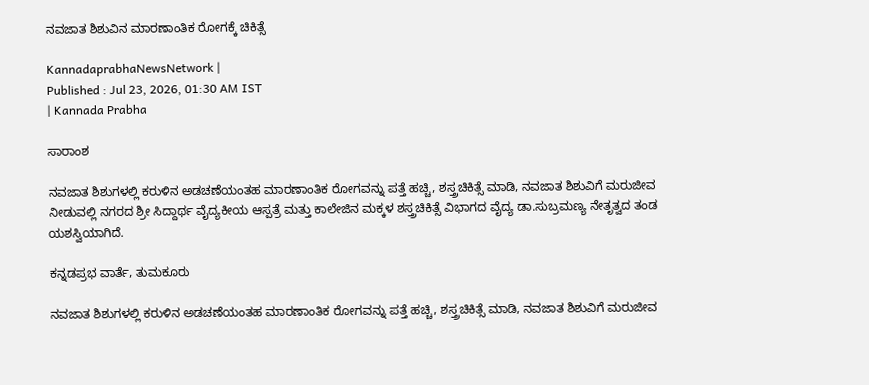ನವಜಾತ ಶಿಶುವಿನ ಮಾರಣಾಂತಿಕ ರೋಗಕ್ಕೆ ಚಿಕಿತ್ಸೆ

KannadaprabhaNewsNetwork |
Published : Jul 23, 2026, 01:30 AM IST
| Kannada Prabha

ಸಾರಾಂಶ

ನವಜಾತ ಶಿಶುಗಳಲ್ಲಿ ಕರುಳಿನ ಅಡಚಣೆಯಂತಹ ಮಾರಣಾಂತಿಕ ರೋಗವನ್ನು ಪತ್ತೆ ಹಚ್ಚಿ, ಶಸ್ತ್ರಚಿಕಿತ್ಸೆ ಮಾಡಿ, ನವಜಾತ ಶಿಶುವಿಗೆ ಮರುಜೀವ ನೀಡುವಲ್ಲಿ ನಗರದ ಶ್ರೀ ಸಿದ್ದಾರ್ಥ ವೈದ್ಯಕೀಯ ಆಸ್ಪತ್ರೆ ಮತ್ತು ಕಾಲೇಜಿನ ಮಕ್ಕಳ ಶಸ್ತ್ರಚಿಕಿತ್ಸೆ ವಿಭಾಗದ ವೈದ್ಯ ಡಾ.ಸುಬ್ರಮಣ್ಯ ನೇತೃತ್ವದ ತಂಡ ಯಶಸ್ವಿಯಾಗಿದೆ.

ಕನ್ನಡಪ್ರಭ ವಾರ್ತೆ, ತುಮಕೂರು

ನವಜಾತ ಶಿಶುಗಳಲ್ಲಿ ಕರುಳಿನ ಅಡಚಣೆಯಂತಹ ಮಾರಣಾಂತಿಕ ರೋಗವನ್ನು ಪತ್ತೆ ಹಚ್ಚಿ, ಶಸ್ತ್ರಚಿಕಿತ್ಸೆ ಮಾಡಿ, ನವಜಾತ ಶಿಶುವಿಗೆ ಮರುಜೀವ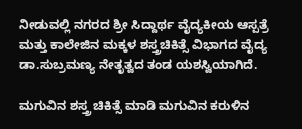ನೀಡುವಲ್ಲಿ ನಗರದ ಶ್ರೀ ಸಿದ್ದಾರ್ಥ ವೈದ್ಯಕೀಯ ಆಸ್ಪತ್ರೆ ಮತ್ತು ಕಾಲೇಜಿನ ಮಕ್ಕಳ ಶಸ್ತ್ರಚಿಕಿತ್ಸೆ ವಿಭಾಗದ ವೈದ್ಯ ಡಾ.ಸುಬ್ರಮಣ್ಯ ನೇತೃತ್ವದ ತಂಡ ಯಶಸ್ವಿಯಾಗಿದೆ.

ಮಗುವಿನ ಶಸ್ತ್ರ ಚಿಕಿತ್ಸೆ ಮಾಡಿ ಮಗುವಿನ ಕರುಳಿನ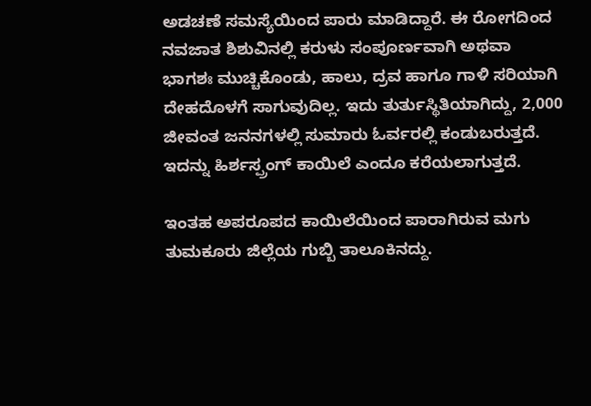ಅಡಚಣೆ ಸಮಸ್ಯೆಯಿಂದ ಪಾರು ಮಾಡಿದ್ದಾರೆ. ಈ ರೋಗದಿಂದ ನವಜಾತ ಶಿಶುವಿನಲ್ಲಿ ಕರುಳು ಸಂಪೂರ್ಣವಾಗಿ ಅಥವಾ ಭಾಗಶಃ ಮುಚ್ಚಿಕೊಂಡು, ಹಾಲು, ದ್ರವ ಹಾಗೂ ಗಾಳಿ ಸರಿಯಾಗಿ ದೇಹದೊಳಗೆ ಸಾಗುವುದಿಲ್ಲ. ಇದು ತುರ್ತುಸ್ಥಿತಿಯಾಗಿದ್ದು, 2,000 ಜೀವಂತ ಜನನಗಳಲ್ಲಿ ಸುಮಾರು ಓರ್ವರಲ್ಲಿ ಕಂಡುಬರುತ್ತದೆ. ಇದನ್ನು ಹಿರ್ಶಸ್ಪ್ರಂಗ್ ಕಾಯಿಲೆ ಎಂದೂ ಕರೆಯಲಾಗುತ್ತದೆ.

ಇಂತಹ ಅಪರೂಪದ ಕಾಯಿಲೆಯಿಂದ ಪಾರಾಗಿರುವ ಮಗು ತುಮಕೂರು ಜಿಲ್ಲೆಯ ಗುಬ್ಬಿ ತಾಲೂಕಿನದ್ದು.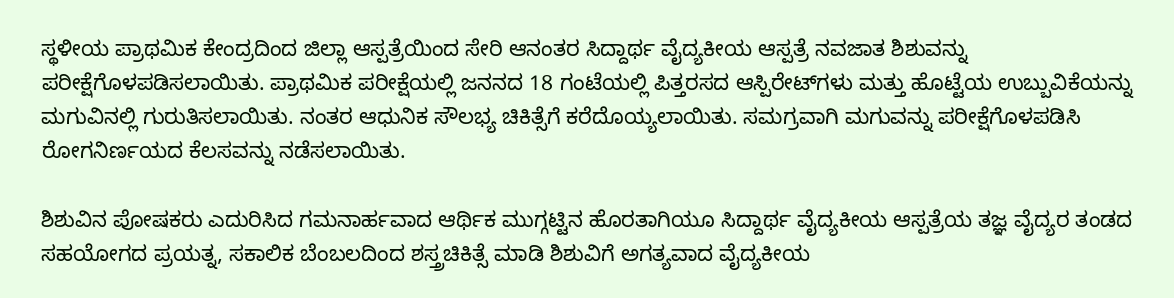ಸ್ಥಳೀಯ ಪ್ರಾಥಮಿಕ ಕೇಂದ್ರದಿಂದ ಜಿಲ್ಲಾ ಆಸ್ಪತ್ರೆಯಿಂದ ಸೇರಿ ಆನಂತರ ಸಿದ್ದಾರ್ಥ ವೈದ್ಯಕೀಯ ಆಸ್ಪತ್ರೆ ನವಜಾತ ಶಿಶುವನ್ನು ಪರೀಕ್ಷೆಗೊಳಪಡಿಸಲಾಯಿತು. ಪ್ರಾಥಮಿಕ ಪರೀಕ್ಷೆಯಲ್ಲಿ ಜನನದ 18 ಗಂಟೆಯಲ್ಲಿ ಪಿತ್ತರಸದ ಆಸ್ಪಿರೇಟ್‌ಗಳು ಮತ್ತು ಹೊಟ್ಟೆಯ ಉಬ್ಬುವಿಕೆಯನ್ನು ಮಗುವಿನಲ್ಲಿ ಗುರುತಿಸಲಾಯಿತು. ನಂತರ ಆಧುನಿಕ ಸೌಲಭ್ಯ ಚಿಕಿತ್ಸೆಗೆ ಕರೆದೊಯ್ಯಲಾಯಿತು. ಸಮಗ್ರವಾಗಿ ಮಗುವನ್ನು ಪರೀಕ್ಷೆಗೊಳಪಡಿಸಿ ರೋಗನಿರ್ಣಯದ ಕೆಲಸವನ್ನು ನಡೆಸಲಾಯಿತು.

ಶಿಶುವಿನ ಪೋಷಕರು ಎದುರಿಸಿದ ಗಮನಾರ್ಹವಾದ ಆರ್ಥಿಕ ಮುಗ್ಗಟ್ಟಿನ ಹೊರತಾಗಿಯೂ ಸಿದ್ದಾರ್ಥ ವೈದ್ಯಕೀಯ ಆಸ್ಪತ್ರೆಯ ತಜ್ಞ ವೈದ್ಯರ ತಂಡದ ಸಹಯೋಗದ ಪ್ರಯತ್ನ, ಸಕಾಲಿಕ ಬೆಂಬಲದಿಂದ ಶಸ್ತ್ರಚಿಕಿತ್ಸೆ ಮಾಡಿ ಶಿಶುವಿಗೆ ಅಗತ್ಯವಾದ ವೈದ್ಯಕೀಯ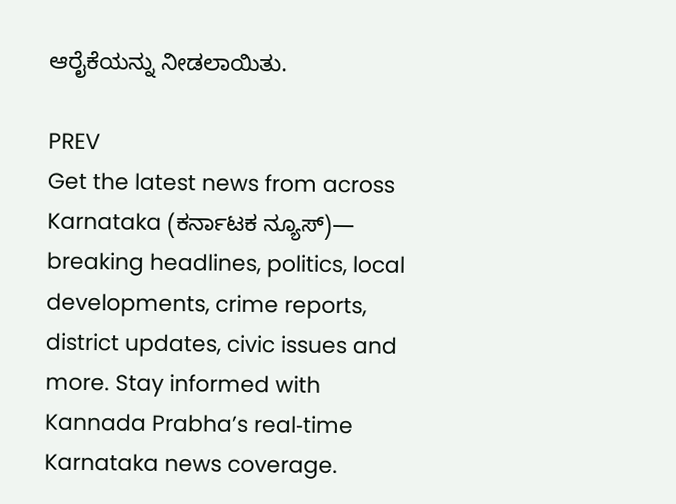ಆರೈಕೆಯನ್ನು ನೀಡಲಾಯಿತು.

PREV
Get the latest news from across Karnataka (ಕರ್ನಾಟಕ ನ್ಯೂಸ್)— breaking headlines, politics, local developments, crime reports, district updates, civic issues and more. Stay informed with Kannada Prabha’s real‑time Karnataka news coverage.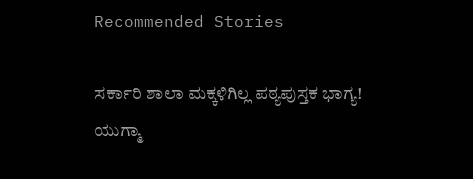Recommended Stories

ಸರ್ಕಾರಿ ಶಾಲಾ ಮಕ್ಕಳಿಗಿಲ್ಲ ಪಠ್ಯಪುಸ್ತಕ ಭಾಗ್ಯ!
ಯುಗ್ಮಾ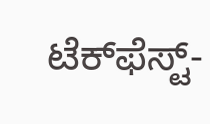ಟೆಕ್‌ಫೆಸ್ಟ್-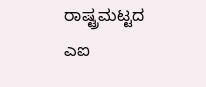ರಾಷ್ಟ್ರಮಟ್ಟದ ಎಐ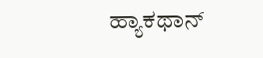ಹ್ಯಾಕಥಾನ್‌